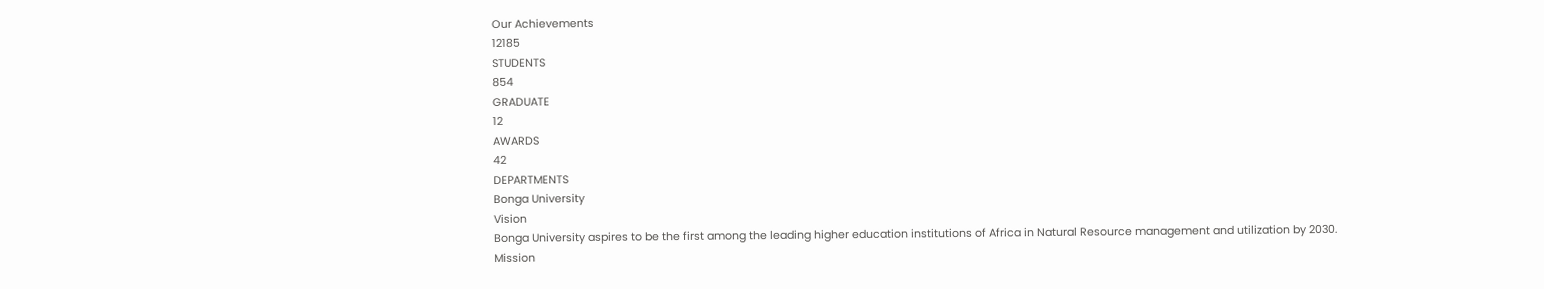Our Achievements
12185
STUDENTS
854
GRADUATE
12
AWARDS
42
DEPARTMENTS
Bonga University
Vision
Bonga University aspires to be the first among the leading higher education institutions of Africa in Natural Resource management and utilization by 2030.
Mission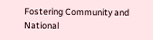Fostering Community and National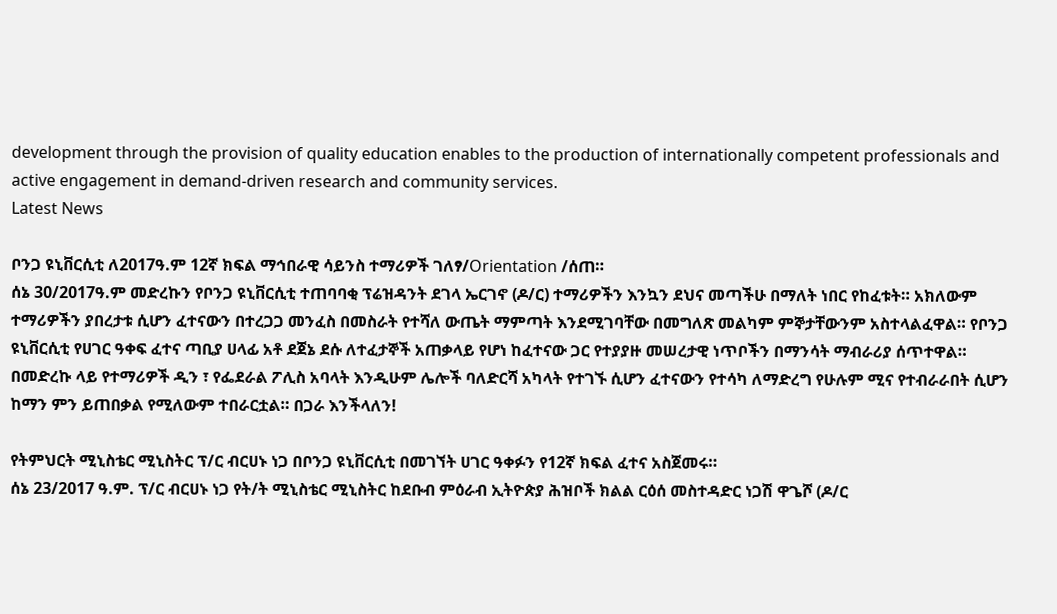development through the provision of quality education enables to the production of internationally competent professionals and active engagement in demand-driven research and community services.
Latest News

ቦንጋ ዩኒቨርሲቲ ለ2017ዓ.ም 12ኛ ክፍል ማኅበራዊ ሳይንስ ተማሪዎች ገለፃ/Orientation /ሰጠ።
ሰኔ 30/2017ዓ.ም መድረኩን የቦንጋ ዩኒቨርሲቲ ተጠባባቂ ፕሬዝዳንት ደገላ ኤርገኖ (ዶ/ር) ተማሪዎችን እንኳን ደህና መጣችሁ በማለት ነበር የከፈቱት። አክለውም ተማሪዎችን ያበረታቱ ሲሆን ፈተናውን በተረጋጋ መንፈስ በመስራት የተሻለ ውጤት ማምጣት እንደሚገባቸው በመግለጽ መልካም ምኞታቸውንም አስተላልፈዋል። የቦንጋ ዩኒቨርሲቲ የሀገር ዓቀፍ ፈተና ጣቢያ ሀላፊ አቶ ደጀኔ ደሱ ለተፈታኞች አጠቃላይ የሆነ ከፈተናው ጋር የተያያዙ መሠረታዊ ነጥቦችን በማንሳት ማብራሪያ ሰጥተዋል። በመድረኩ ላይ የተማሪዎች ዲን ፣ የፌደራል ፖሊስ አባላት እንዲሁም ሌሎች ባለድርሻ አካላት የተገኙ ሲሆን ፈተናውን የተሳካ ለማድረግ የሁሉም ሚና የተብራራበት ሲሆን ከማን ምን ይጠበቃል የሚለውም ተበራርቷል። በጋራ እንችላለን!

የትምህርት ሚኒስቴር ሚኒስትር ፕ/ር ብርሀኑ ነጋ በቦንጋ ዩኒቨርሲቲ በመገኘት ሀገር ዓቀፉን የ12ኛ ክፍል ፈተና አስጀመሩ።
ሰኔ 23/2017 ዓ.ም. ፕ/ር ብርሀኑ ነጋ የት/ት ሚኒስቴር ሚኒስትር ከደቡብ ምዕራብ ኢትዮጵያ ሕዝቦች ክልል ርዕሰ መስተዳድር ነጋሽ ዋጌሾ (ዶ/ር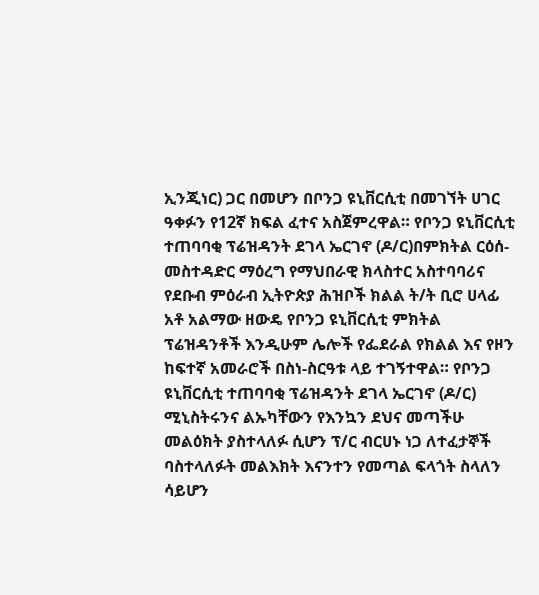ኢንጂነር) ጋር በመሆን በቦንጋ ዩኒቨርሲቲ በመገኘት ሀገር ዓቀፉን የ12ኛ ክፍል ፈተና አስጀምረዋል። የቦንጋ ዩኒቨርሲቲ ተጠባባቂ ፕሬዝዳንት ደገላ ኤርገኖ (ዶ/ር)በምክትል ርዕሰ-መስተዳድር ማዕረግ የማህበራዊ ክላስተር አስተባባሪና የደቡብ ምዕራብ ኢትዮጵያ ሕዝቦች ክልል ት/ት ቢሮ ሀላፊ አቶ አልማው ዘውዴ የቦንጋ ዩኒቨርሲቲ ምክትል ፕሬዝዳንቶች እንዲሁም ሌሎች የፌደራል የክልል እና የዞን ከፍተኛ አመራሮች በስነ-ስርዓቱ ላይ ተገኝተዋል። የቦንጋ ዩኒቨርሲቲ ተጠባባቂ ፕሬዝዳንት ደገላ ኤርገኖ (ዶ/ር) ሚኒስትሩንና ልኡካቸውን የእንኳን ደህና መጣችሁ መልዕክት ያስተላለፉ ሲሆን ፕ/ር ብርሀኑ ነጋ ለተፈታኞች ባስተላለፉት መልእክት እናንተን የመጣል ፍላጎት ስላለን ሳይሆን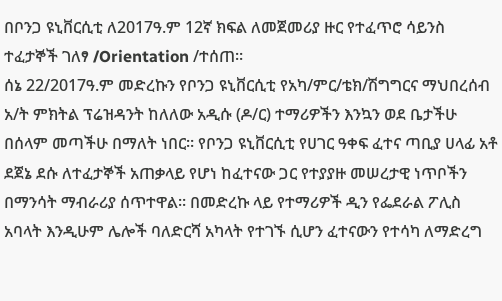በቦንጋ ዩኒቨርሲቲ ለ2017ዓ.ም 12ኛ ክፍል ለመጀመሪያ ዙር የተፈጥሮ ሳይንስ ተፈታኞች ገለፃ /Orientation /ተሰጠ።
ሰኔ 22/2017ዓ.ም መድረኩን የቦንጋ ዩኒቨርሲቲ የአካ/ምር/ቴክ/ሽግግርና ማህበረሰብ አ/ት ምክትል ፕሬዝዳንት ከለለው አዲሱ (ዶ/ር) ተማሪዎችን እንኳን ወደ ቤታችሁ በሰላም መጣችሁ በማለት ነበር። የቦንጋ ዩኒቨርሲቲ የሀገር ዓቀፍ ፈተና ጣቢያ ሀላፊ አቶ ደጀኔ ደሱ ለተፈታኞች አጠቃላይ የሆነ ከፈተናው ጋር የተያያዙ መሠረታዊ ነጥቦችን በማንሳት ማብራሪያ ሰጥተዋል። በመድረኩ ላይ የተማሪዎች ዲን የፌደራል ፖሊስ አባላት እንዲሁም ሌሎች ባለድርሻ አካላት የተገኙ ሲሆን ፈተናውን የተሳካ ለማድረግ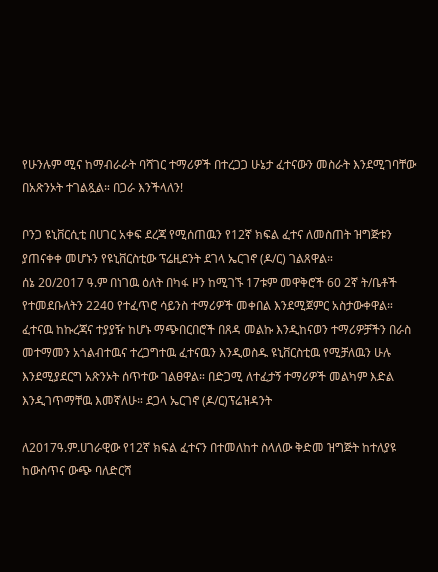የሁንሉም ሚና ከማብራራት ባሻገር ተማሪዎች በተረጋጋ ሁኔታ ፈተናውን መስራት እንደሚገባቸው በአጽንኦት ተገልጿል። በጋራ እንችላለን!

ቦንጋ ዩኒቨርሲቲ በሀገር አቀፍ ደረጃ የሚሰጠዉን የ12ኛ ክፍል ፈተና ለመስጠት ዝግጅቱን ያጠናቀቀ መሆኑን የዩኒቨርስቲው ፕሬዚደንት ደገላ ኤርገኖ (ዶ/ር) ገልጸዋል።
ሰኔ 20/2017 ዓ.ም በነገዉ ዕለት በካፋ ዞን ከሚገኙ 17ቱም መዋቅሮች 60 2ኛ ት/ቤቶች የተመደቡለትን 2240 የተፈጥሮ ሳይንስ ተማሪዎች መቀበል እንደሚጀምር አስታውቀዋል። ፈተናዉ ከኩረጃና ተያያዥ ከሆኑ ማጭበርበሮች በጸዳ መልኩ እንዲከናወን ተማሪዎቻችን በራስ መተማመን አጎልብተዉና ተረጋግተዉ ፈተናዉን እንዲወስዱ ዩኒቨርስቲዉ የሚቻለዉን ሁሉ እንደሚያደርግ አጽንኦት ሰጥተው ገልፀዋል። በድጋሚ ለተፈታኝ ተማሪዎች መልካም እድል እንዲገጥማቸዉ እመኛለሁ። ደጋላ ኤርገኖ (ዶ/ር)ፕሬዝዳንት

ለ2017ዓ.ም.ሀገራዊው የ12ኛ ክፍል ፈተናን በተመለከተ ስላለው ቅድመ ዝግጅት ከተለያዩ ከውስጥና ውጭ ባለድርሻ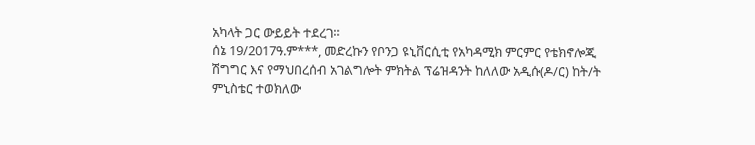አካላት ጋር ውይይት ተደረገ።
ሰኔ 19/2017ዓ.ም***, መድረኩን የቦንጋ ዩኒቨርሲቲ የአካዳሚክ ምርምር የቴክኖሎጂ ሽግግር እና የማህበረሰብ አገልግሎት ምክትል ፕሬዝዳንት ከለለው አዲሱ(ዶ/ር) ከት/ት ምኒስቴር ተወክለው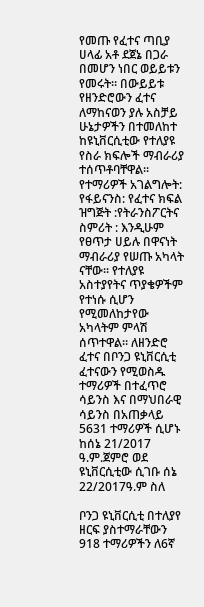የመጡ የፈተና ጣቢያ ሀላፊ አቶ ደጀኔ በጋራ በመሆን ነበር ወይይቱን የመሩት። በውይይቱ የዘንድሮውን ፈተና ለማከናወን ያሉ አስቻይ ሁኔታዎችን በተመለከተ ከዩኒቨርሲቲው የተለያዩ የስራ ክፍሎች ማብራሪያ ተሰጥቶባቸዋል። የተማሪዎች አገልግሎት: የፋይናንስ: የፈተና ክፍል ዝግጅት :የትራንስፖርትና ስምሪት : እንዲሁም የፀጥታ ሀይሉ በዋናነት ማብራሪያ የሠጡ አካላት ናቸው። የተለያዩ አስተያየትና ጥያቄዎችም የተነሱ ሲሆን የሚመለከታየው አካላትም ምላሽ ሰጥተዋል። ለዘንድሮ ፈተና በቦንጋ ዩኒቨርሲቲ ፈተናውን የሚወስዱ ተማሪዎች በተፈጥሮ ሳይንስ እና በማህበራዊ ሳይንስ በአጠቃላይ 5631 ተማሪዎች ሲሆኑ ከሰኔ 21/2017 ዓ.ም.ጀምሮ ወደ ዩኒቨርሲቲው ሲገቡ ሰኔ 22/2017ዓ.ም ስለ

ቦንጋ ዩኒቨርሲቲ በተለያየ ዘርፍ ያስተማራቸውን 918 ተማሪዎችን ለ6ኛ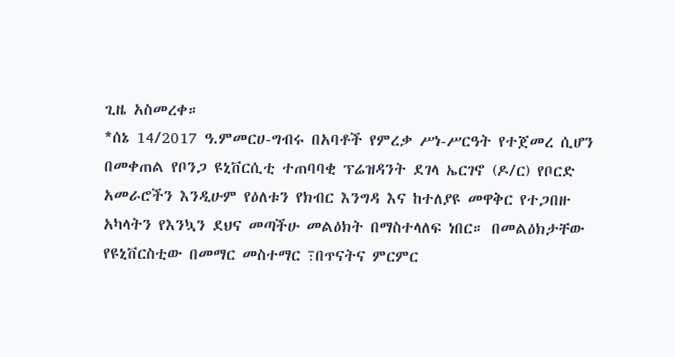ጊዜ አስመረቀ።
*ሰኔ 14/2017 ዓ.ምመርሀ-ግብሩ በአባቶች የምረቃ ሥነ-ሥርዓት የተጀመረ ሲሆን በመቀጠል የቦንጋ ዩኒቨርሲቲ ተጠባባቂ ፕሬዝዳንት ደገላ ኤርገኖ (ዶ/ር) የቦርድ አመራሮችን እንዲሁም የዕለቱን የክብር እንግዳ እና ከተለያዩ መዋቅር የተጋበዙ አካላትን የእንኳን ደህና መጣችሁ መልዕክት በማስተላለፍ ነበር። በመልዕክታቸው የዩኒቨርስቲው በመማር መስተማር ߹በጥናትና ምርምር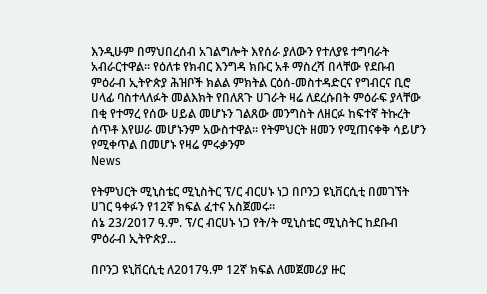እንዲሁም በማህበረሰብ አገልግሎት እየሰራ ያለውን የተለያዩ ተግባራት አብራርተዋል። የዕለቱ የክብር እንግዳ ክቡር አቶ ማስረሻ በላቸው የደቡብ ምዕራብ ኢትዮጵያ ሕዝቦች ክልል ምክትል ርዕሰ-መስተዳድርና የግብርና ቢሮ ሀላፊ ባስተላለፉት መልእክት የበለጸጉ ሀገራት ዛሬ ለደረሱበት ምዕራፍ ያላቸው በቂ የተማረ የሰው ሀይል መሆኑን ገልጸው መንግስት ለዘርፉ ከፍተኛ ትኩረት ሰጥቶ እየሠራ መሆኑንም አውስተዋል። የትምህርት ዘመን የሚጠናቀቅ ሳይሆን የሚቀጥል በመሆኑ የዛሬ ምሩቃንም
News

የትምህርት ሚኒስቴር ሚኒስትር ፕ/ር ብርሀኑ ነጋ በቦንጋ ዩኒቨርሲቲ በመገኘት ሀገር ዓቀፉን የ12ኛ ክፍል ፈተና አስጀመሩ።
ሰኔ 23/2017 ዓ.ም. ፕ/ር ብርሀኑ ነጋ የት/ት ሚኒስቴር ሚኒስትር ከደቡብ ምዕራብ ኢትዮጵያ...

በቦንጋ ዩኒቨርሲቲ ለ2017ዓ.ም 12ኛ ክፍል ለመጀመሪያ ዙር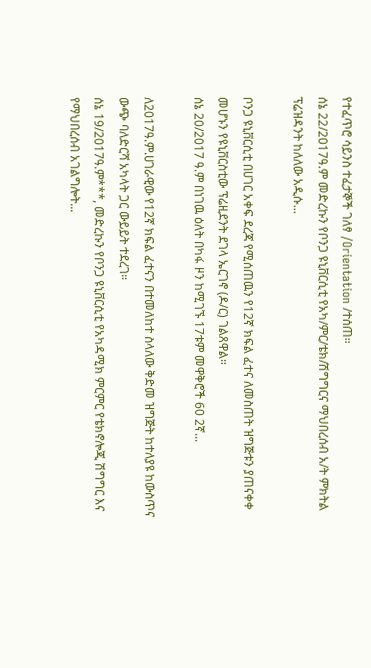የተፈጥሮ ሳይንስ ተፈታኞች ገለፃ /Orientation /ተሰጠ።
ሰኔ 22/2017ዓ.ም መድረኩን የቦንጋ ዩኒቨርሲቲ የአካ/ምር/ቴክ/ሽግግርና ማህበረሰብ አ/ት ምክትል ፕሬዝዳንት ከለለው አዲሱ...

ቦንጋ ዩኒቨርሲቲ በሀገር አቀፍ ደረጃ የሚሰጠዉን የ12ኛ ክፍል ፈተና ለመስጠት ዝግጅቱን ያጠናቀቀ መሆኑን የዩኒቨርስቲው ፕሬዚደንት ደገላ ኤርገኖ (ዶ/ር) ገልጸዋል።
ሰኔ 20/2017 ዓ.ም በነገዉ ዕለት በካፋ ዞን ከሚገኙ 17ቱም መዋቅሮች 60 2ኛ...

ለ2017ዓ.ም.ሀገራዊው የ12ኛ ክፍል ፈተናን በተመለከተ ስላለው ቅድመ ዝግጅት ከተለያዩ ከውስጥና ውጭ ባለድርሻ አካላት ጋር ውይይት ተደረገ።
ሰኔ 19/2017ዓ.ም***, መድረኩን የቦንጋ ዩኒቨርሲቲ የአካዳሚክ ምርምር የቴክኖሎጂ ሽግግር እና የማህበረሰብ አገልግሎት...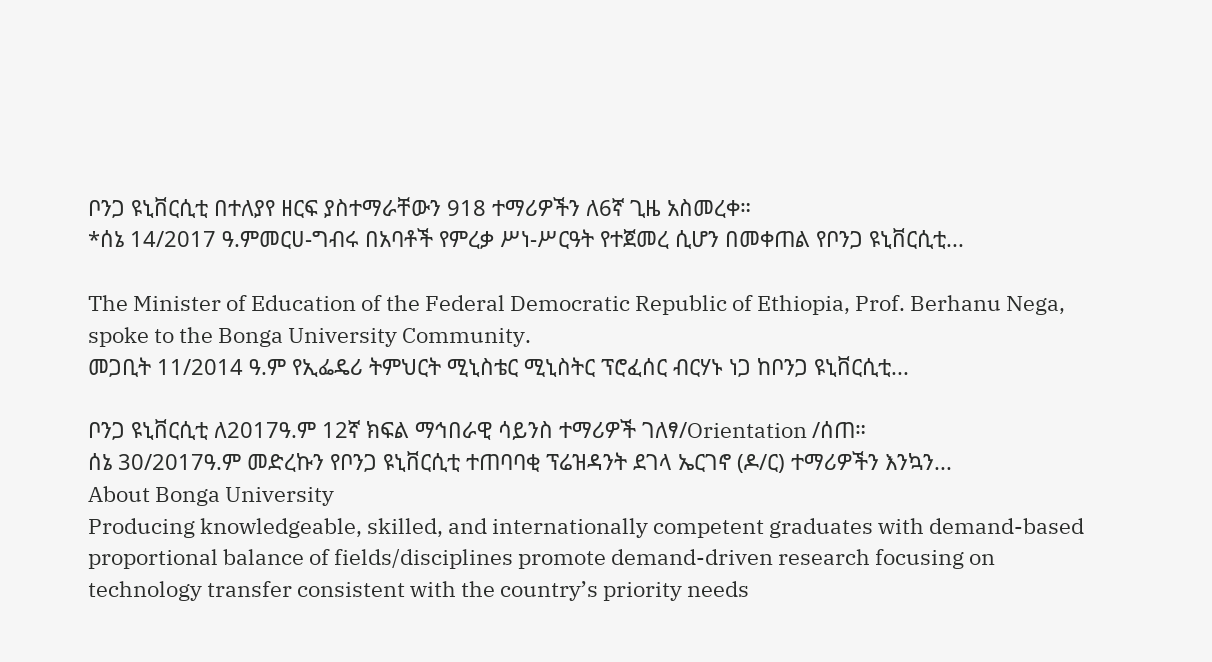ቦንጋ ዩኒቨርሲቲ በተለያየ ዘርፍ ያስተማራቸውን 918 ተማሪዎችን ለ6ኛ ጊዜ አስመረቀ።
*ሰኔ 14/2017 ዓ.ምመርሀ-ግብሩ በአባቶች የምረቃ ሥነ-ሥርዓት የተጀመረ ሲሆን በመቀጠል የቦንጋ ዩኒቨርሲቲ...

The Minister of Education of the Federal Democratic Republic of Ethiopia, Prof. Berhanu Nega, spoke to the Bonga University Community.
መጋቢት 11/2014 ዓ.ም የኢፌዴሪ ትምህርት ሚኒስቴር ሚኒስትር ፕሮፈሰር ብርሃኑ ነጋ ከቦንጋ ዩኒቨርሲቲ...

ቦንጋ ዩኒቨርሲቲ ለ2017ዓ.ም 12ኛ ክፍል ማኅበራዊ ሳይንስ ተማሪዎች ገለፃ/Orientation /ሰጠ።
ሰኔ 30/2017ዓ.ም መድረኩን የቦንጋ ዩኒቨርሲቲ ተጠባባቂ ፕሬዝዳንት ደገላ ኤርገኖ (ዶ/ር) ተማሪዎችን እንኳን...
About Bonga University
Producing knowledgeable, skilled, and internationally competent graduates with demand-based proportional balance of fields/disciplines promote demand-driven research focusing on technology transfer consistent with the country’s priority needs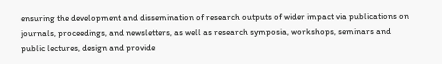ensuring the development and dissemination of research outputs of wider impact via publications on journals, proceedings, and newsletters, as well as research symposia, workshops, seminars and public lectures, design and provide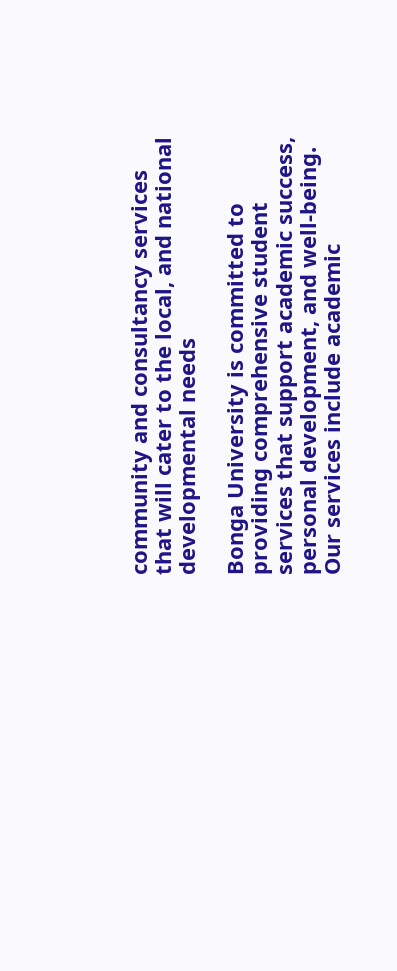community and consultancy services that will cater to the local, and national developmental needs

Bonga University is committed to providing comprehensive student services that support academic success, personal development, and well-being. Our services include academic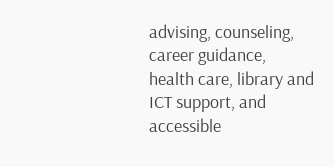advising, counseling, career guidance, health care, library and ICT support, and accessible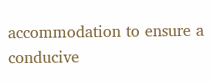accommodation to ensure a conducive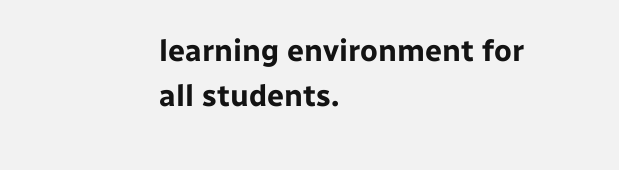learning environment for all students.